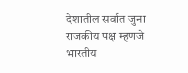देशातील सर्वात जुना राजकीय पक्ष म्हणजे भारतीय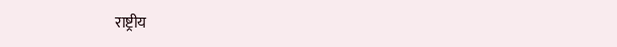राष्ट्रीय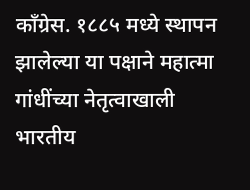काँग्रेस. १८८५ मध्ये स्थापन झालेल्या या पक्षाने महात्मा गांधींच्या नेतृत्वाखाली भारतीय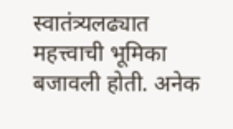स्वातंत्र्यलढ्यात महत्त्वाची भूमिका बजावली होती. अनेक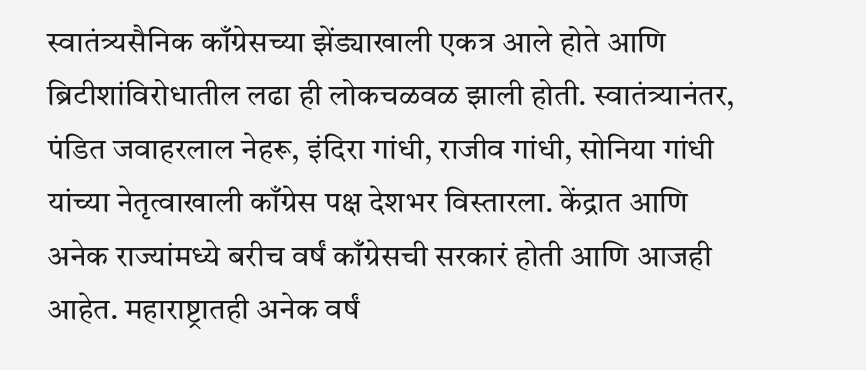स्वातंत्र्यसैनिक काँग्रेसच्या झेंड्याखाली एकत्र आले होते आणि ब्रिटीशांविरोधातील लढा ही लोकचळवळ झाली होती. स्वातंत्र्यानंतर, पंडित जवाहरलाल नेहरू, इंदिरा गांधी, राजीव गांधी, सोनिया गांधी यांच्या नेतृत्वाखाली काँग्रेस पक्ष देशभर विस्तारला. केंद्रात आणि अनेक राज्यांमध्ये बरीच वर्षं काँग्रेसची सरकारं होती आणि आजही आहेत. महाराष्ट्रातही अनेक वर्षं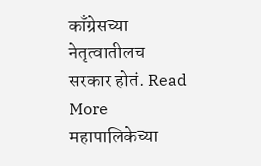काँग्रेसच्या नेतृत्वातीलच सरकार होतं. Read More
महापालिकेच्या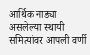आर्थिक नाड्या असलेल्या स्थायी समित्यांवर आपली वर्णी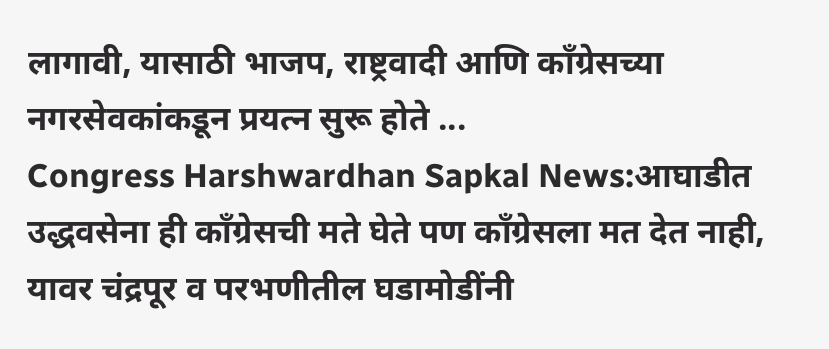लागावी, यासाठी भाजप, राष्ट्रवादी आणि काँग्रेसच्या नगरसेवकांकडून प्रयत्न सुरू होते ...
Congress Harshwardhan Sapkal News:आघाडीत उद्धवसेना ही काँग्रेसची मते घेते पण काँग्रेसला मत देत नाही, यावर चंद्रपूर व परभणीतील घडामोडींनी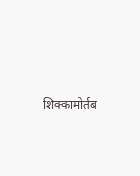शिक्कामोर्तब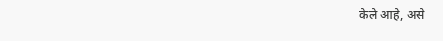केले आहे, असे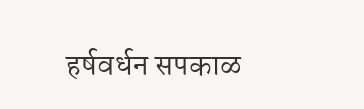हर्षवर्धन सपकाळ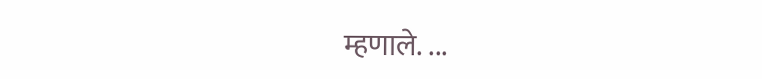म्हणाले. ...